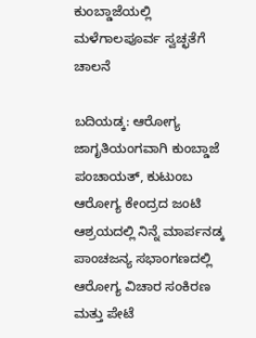ಕುಂಬ್ಡಾಜೆಯಲ್ಲಿ ಮಳೆಗಾಲಪೂರ್ವ ಸ್ವಚ್ಛತೆಗೆ ಚಾಲನೆ

ಬದಿಯಡ್ಕ: ಆರೋಗ್ಯ ಜಾಗೃತಿಯಂಗವಾಗಿ ಕುಂಬ್ಡಾಜೆ ಪಂಚಾಯತ್, ಕುಟುಂಬ ಆರೋಗ್ಯ ಕೇಂದ್ರದ ಜಂಟಿ ಆಶ್ರಯದಲ್ಲಿ ನಿನ್ನೆ ಮಾರ್ಪನಡ್ಕ ಪಾಂಚಜನ್ಯ ಸಭಾಂಗಣದಲ್ಲಿ ಆರೋಗ್ಯ ವಿಚಾರ ಸಂಕಿರಣ ಮತ್ತು ಪೇಟೆ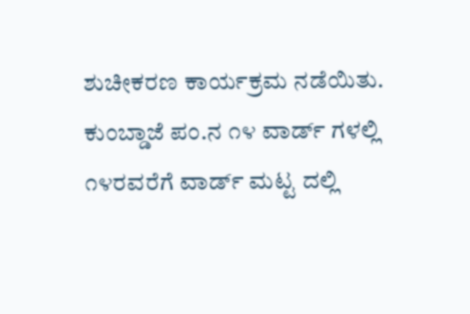ಶುಚೀಕರಣ ಕಾರ್ಯಕ್ರಮ ನಡೆಯಿತು.
ಕುಂಬ್ಡಾಜೆ ಪಂ.ನ ೧೪ ವಾರ್ಡ್ ಗಳಲ್ಲಿ ೧೪ರವರೆಗೆ ವಾರ್ಡ್ ಮಟ್ಟ ದಲ್ಲಿ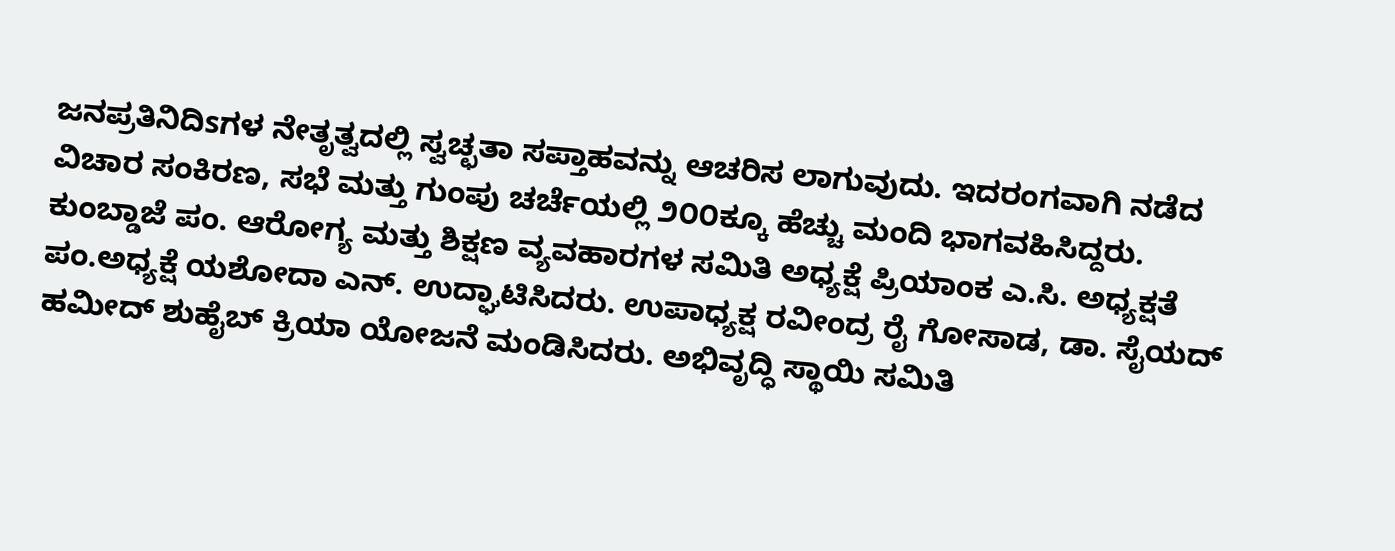ಜನಪ್ರತಿನಿದಿsಗಳ ನೇತೃತ್ವದಲ್ಲಿ ಸ್ವಚ್ಛತಾ ಸಪ್ತಾಹವನ್ನು ಆಚರಿಸ ಲಾಗುವುದು. ಇದರಂಗವಾಗಿ ನಡೆದ ವಿಚಾರ ಸಂಕಿರಣ, ಸಭೆ ಮತ್ತು ಗುಂಪು ಚರ್ಚೆಯಲ್ಲಿ ೨೦೦ಕ್ಕೂ ಹೆಚ್ಚು ಮಂದಿ ಭಾಗವಹಿಸಿದ್ದರು.
ಕುಂಬ್ಡಾಜೆ ಪಂ. ಆರೋಗ್ಯ ಮತ್ತು ಶಿಕ್ಷಣ ವ್ಯವಹಾರಗಳ ಸಮಿತಿ ಅಧ್ಯಕ್ಷೆ ಪ್ರಿಯಾಂಕ ಎ.ಸಿ. ಅಧ್ಯಕ್ಷತೆ ಪಂ.ಅಧ್ಯಕ್ಷೆ ಯಶೋದಾ ಎನ್. ಉದ್ಘಾಟಿಸಿದರು. ಉಪಾಧ್ಯಕ್ಷ ರವೀಂದ್ರ ರೈ ಗೋಸಾಡ, ಡಾ. ಸೈಯದ್ ಹಮೀದ್ ಶುಹೈಬ್ ಕ್ರಿಯಾ ಯೋಜನೆ ಮಂಡಿಸಿದರು. ಅಭಿವೃದ್ಧಿ ಸ್ಥಾಯಿ ಸಮಿತಿ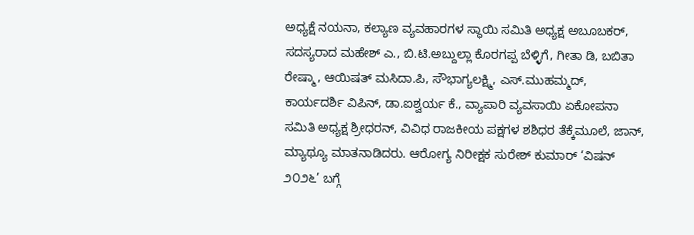ಅಧ್ಯಕ್ಷೆ ನಯನಾ, ಕಲ್ಯಾಣ ವ್ಯವಹಾರಗಳ ಸ್ಥಾಯಿ ಸಮಿತಿ ಅಧ್ಯಕ್ಷ ಅಬೂಬಕರ್, ಸದಸ್ಯರಾದ ಮಹೇಶ್ ಎ., ಬಿ.ಟಿ.ಅಬ್ದುಲ್ಲಾ ಕೊರಗಪ್ಪ ಬೆಳ್ಳಿಗೆ, ಗೀತಾ ಡಿ, ಬಬಿತಾ ರೇಷ್ಮಾ, ಆಯಿಷತ್ ಮಸಿದಾ.ಪಿ, ಸೌಭಾಗ್ಯಲಕ್ಷ್ಮಿ, ಎಸ್.ಮುಹಮ್ಮದ್, ಕಾರ್ಯದರ್ಶಿ ವಿಪಿನ್, ಡಾ.ಐಶ್ವರ್ಯ ಕೆ., ವ್ಯಾಪಾರಿ ವ್ಯವಸಾಯಿ ಏಕೋಪನಾ ಸಮಿತಿ ಅಧ್ಯಕ್ಷ ಶ್ರೀಧರನ್, ವಿವಿಧ ರಾಜಕೀಯ ಪಕ್ಷಗಳ ಶಶಿಧರ ತೆಕ್ಕೆಮೂಲೆ, ಜಾನ್, ಮ್ಯಾಥ್ಯೂ ಮಾತನಾಡಿದರು. ಆರೋಗ್ಯ ನಿರೀಕ್ಷಕ ಸುರೇಶ್ ಕುಮಾರ್ ‘ವಿಷನ್ ೨೦೨೬’ ಬಗ್ಗೆ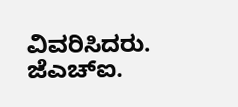ವಿವರಿಸಿದರು. ಜೆಎಚ್‌ಐ.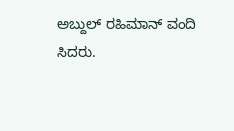ಅಬ್ದುಲ್ ರಹಿಮಾನ್ ವಂದಿ
ಸಿದರು.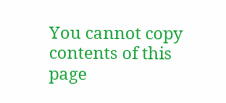You cannot copy contents of this page